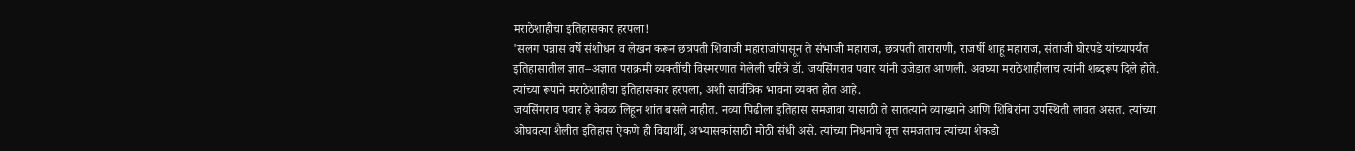मराठेशाहीचा इतिहासकार हरपला!
'सलग पन्नास वर्षे संशोधन व लेखन करून छत्रपती शिवाजी महाराजांपासून ते संभाजी महाराज, छत्रपती ताराराणी, राजर्षी शाहू महाराज, संताजी घोरपडे यांच्यापर्यंत इतिहासातील ज्ञात–अज्ञात पराक्रमी व्यक्तींची विस्मरणात गेलेली चरित्रे डॉ. जयसिंगराव पवार यांनी उजेडात आणली. अवघ्या मराठेशाहीलाच त्यांनी शब्दरूप दिले होते. त्यांच्या रूपाने मराठेशाहीचा इतिहासकार हरपला, अशी सार्वत्रिक भावना व्यक्त होत आहे.
जयसिंगराव पवार हे केवळ लिहून शांत बसले नाहीत. नव्या पिढीला इतिहास समजावा यासाठी ते सातत्याने व्याख्याने आणि शिबिरांना उपस्थिती लावत असत. त्यांच्या ओघवत्या शैलीत इतिहास ऐकणे ही विद्यार्थी, अभ्यासकांसाठी मोठी संधी असे. त्यांच्या निधनाचे वृत्त समजताच त्यांच्या शेकडो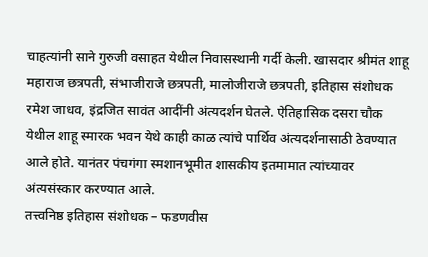चाहत्यांनी साने गुरुजी वसाहत येथील निवासस्थानी गर्दी केली. खासदार श्रीमंत शाहू महाराज छत्रपती, संभाजीराजे छत्रपती, मालोजीराजे छत्रपती, इतिहास संशोधक रमेश जाधव, इंद्रजित सावंत आदींनी अंत्यदर्शन घेतले. ऐतिहासिक दसरा चौक येथील शाहू स्मारक भवन येथे काही काळ त्यांचे पार्थिव अंत्यदर्शनासाठी ठेवण्यात आले होते. यानंतर पंचगंगा स्मशानभूमीत शासकीय इतमामात त्यांच्यावर अंत्यसंस्कार करण्यात आले.
तत्त्वनिष्ठ इतिहास संशोधक – फडणवीस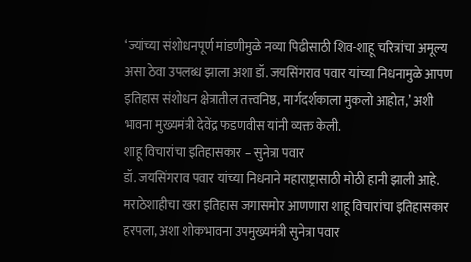‘ज्यांच्या संशोधनपूर्ण मांडणीमुळे नव्या पिढीसाठी शिव-शाहू चरित्रांचा अमूल्य असा ठेवा उपलब्ध झाला अशा डॉ. जयसिंगराव पवार यांच्या निधनामुळे आपण इतिहास संशोधन क्षेत्रातील तत्त्वनिष्ठ, मार्गदर्शकाला मुकलो आहोत,’ अशी भावना मुख्यमंत्री देवेंद्र फडणवीस यांनी व्यक्त केली.
शाहू विचारांचा इतिहासकार – सुनेत्रा पवार
डॉ. जयसिंगराव पवार यांच्या निधनाने महाराष्ट्रासाठी मोठी हानी झाली आहे. मराठेशाहीचा खरा इतिहास जगासमोर आणणारा शाहू विचारांचा इतिहासकार हरपला, अशा शोकभावना उपमुख्यमंत्री सुनेत्रा पवार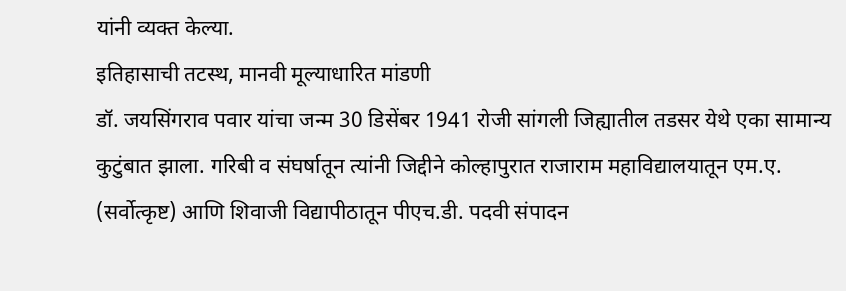यांनी व्यक्त केल्या.
इतिहासाची तटस्थ, मानवी मूल्याधारित मांडणी
डॉ. जयसिंगराव पवार यांचा जन्म 30 डिसेंबर 1941 रोजी सांगली जिह्यातील तडसर येथे एका सामान्य कुटुंबात झाला. गरिबी व संघर्षातून त्यांनी जिद्दीने कोल्हापुरात राजाराम महाविद्यालयातून एम.ए. (सर्वोत्कृष्ट) आणि शिवाजी विद्यापीठातून पीएच.डी. पदवी संपादन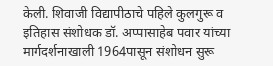केली. शिवाजी विद्यापीठाचे पहिले कुलगुरू व इतिहास संशोधक डॉ. अप्पासाहेब पवार यांच्या मार्गदर्शनाखाली 1964पासून संशोधन सुरू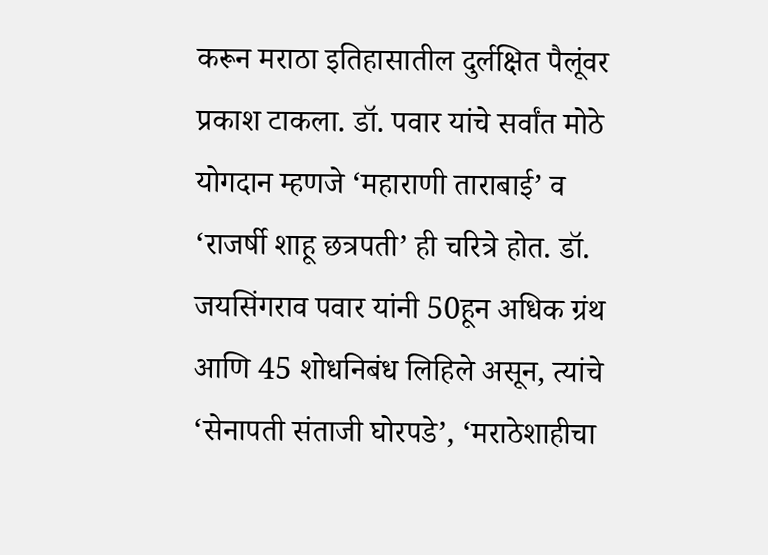करून मराठा इतिहासातील दुर्लक्षित पैलूंवर प्रकाश टाकला. डॉ. पवार यांचे सर्वांत मोठे योगदान म्हणजे ‘महाराणी ताराबाई’ व ‘राजर्षी शाहू छत्रपती’ ही चरित्रे होत. डॉ. जयसिंगराव पवार यांनी 50हून अधिक ग्रंथ आणि 45 शोधनिबंध लिहिले असून, त्यांचे ‘सेनापती संताजी घोरपडे’, ‘मराठेशाहीचा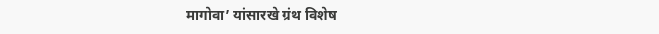मागोवा’ यांसारखे ग्रंथ विशेष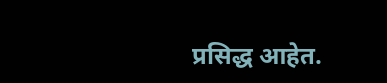प्रसिद्ध आहेत.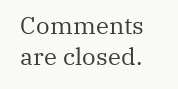Comments are closed.